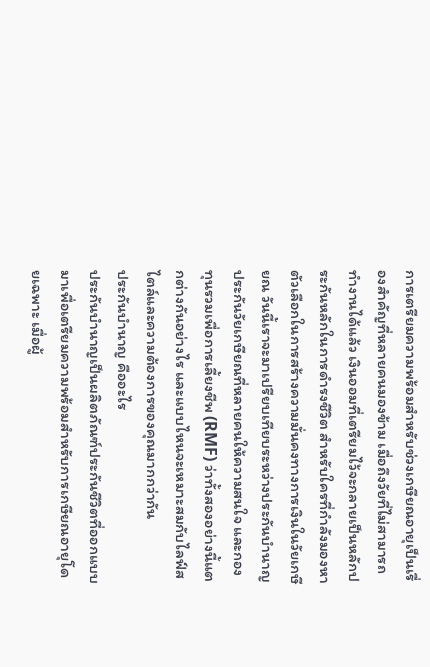การเตรียมความพร้อมสำหรับช่วงเกษียณอายุเป็นเรื่องสำคัญที่หลายคนมองข้าม เมื่อถึงวัยที่ไม่สามารถทำงานได้แล้ว เงินออมที่เตรียมไว้จะกลายเป็นหลักประกันหลักในการดำรงชีวิต สำหรับใครที่กำลังมองหาตัวเลือกในการสร้างความมั่นคงทางการเงินในวัยเกษียณ วันนี้เราจะมาเปรียบเทียบระหว่างประกันบำนาญ ประกันวัยเกษียณที่หลายคนให้ความสนใจ และกองทุนรวมเพื่อการเลี้ยงชีพ (RMF) ว่าทั้งสองอย่างนี้แตกต่างกันอย่างไร และแบบไหนจะเหมาะสมกับไลฟ์สไตล์และความต้องการของคุณมากกว่ากัน
ประกันบำนาญ คืออะไร
ประกันบำนาญเป็นผลิตภัณฑ์ประกันชีวิตที่ออกแบบมาเพื่อเตรียมความพร้อมสำหรับการเกษียณอายุโดยเฉพาะ เมื่อผู้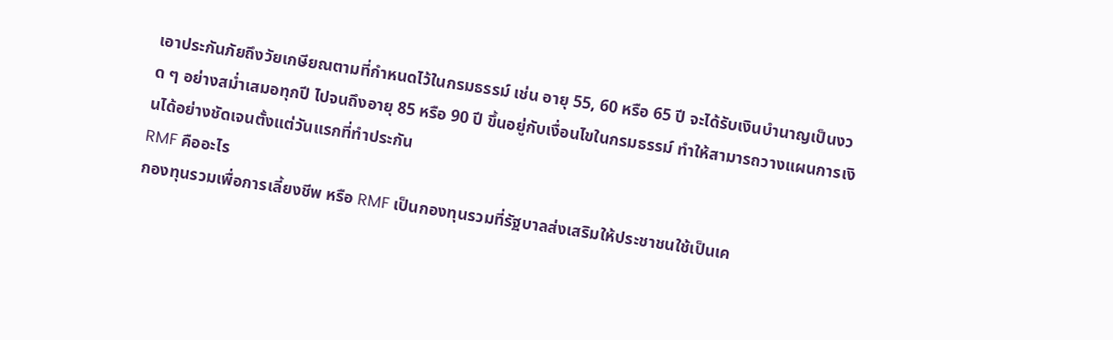เอาประกันภัยถึงวัยเกษียณตามที่กำหนดไว้ในกรมธรรม์ เช่น อายุ 55, 60 หรือ 65 ปี จะได้รับเงินบำนาญเป็นงวด ๆ อย่างสม่ำเสมอทุกปี ไปจนถึงอายุ 85 หรือ 90 ปี ขึ้นอยู่กับเงื่อนไขในกรมธรรม์ ทำให้สามารถวางแผนการเงินได้อย่างชัดเจนตั้งแต่วันแรกที่ทำประกัน
RMF คืออะไร
กองทุนรวมเพื่อการเลี้ยงชีพ หรือ RMF เป็นกองทุนรวมที่รัฐบาลส่งเสริมให้ประชาชนใช้เป็นเค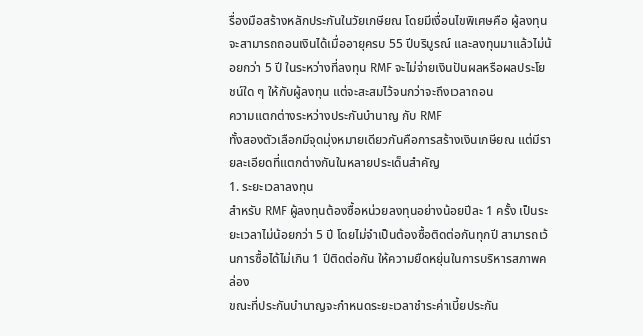รื่องมือสร้างหลักประกันในวัยเกษียณ โดยมีเงื่อนไขพิเศษคือ ผู้ลงทุนจะสามารถถอนเงินได้เมื่ออายุครบ 55 ปีบริบูรณ์ และลงทุนมาแล้วไม่น้อยกว่า 5 ปี ในระหว่างที่ลงทุน RMF จะไม่จ่ายเงินปันผลหรือผลประโยชน์ใด ๆ ให้กับผู้ลงทุน แต่จะสะสมไว้จนกว่าจะถึงเวลาถอน
ความแตกต่างระหว่างประกันบำนาญ กับ RMF
ทั้งสองตัวเลือกมีจุดมุ่งหมายเดียวกันคือการสร้างเงินเกษียณ แต่มีรายละเอียดที่แตกต่างกันในหลายประเด็นสำคัญ
1. ระยะเวลาลงทุน
สำหรับ RMF ผู้ลงทุนต้องซื้อหน่วยลงทุนอย่างน้อยปีละ 1 ครั้ง เป็นระยะเวลาไม่น้อยกว่า 5 ปี โดยไม่จำเป็นต้องซื้อติดต่อกันทุกปี สามารถเว้นการซื้อได้ไม่เกิน 1 ปีติดต่อกัน ให้ความยืดหยุ่นในการบริหารสภาพคล่อง
ขณะที่ประกันบำนาญจะกำหนดระยะเวลาชำระค่าเบี้ยประกัน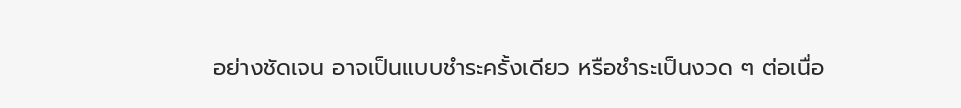อย่างชัดเจน อาจเป็นแบบชำระครั้งเดียว หรือชำระเป็นงวด ๆ ต่อเนื่อ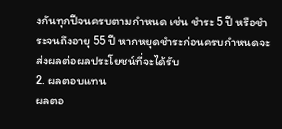งกันทุกปีจนครบตามกำหนด เช่น ชำระ 5 ปี หรือชำระจนถึงอายุ 55 ปี หากหยุดชำระก่อนครบกำหนดจะส่งผลต่อผลประโยชน์ที่จะได้รับ
2. ผลตอบแทน
ผลตอ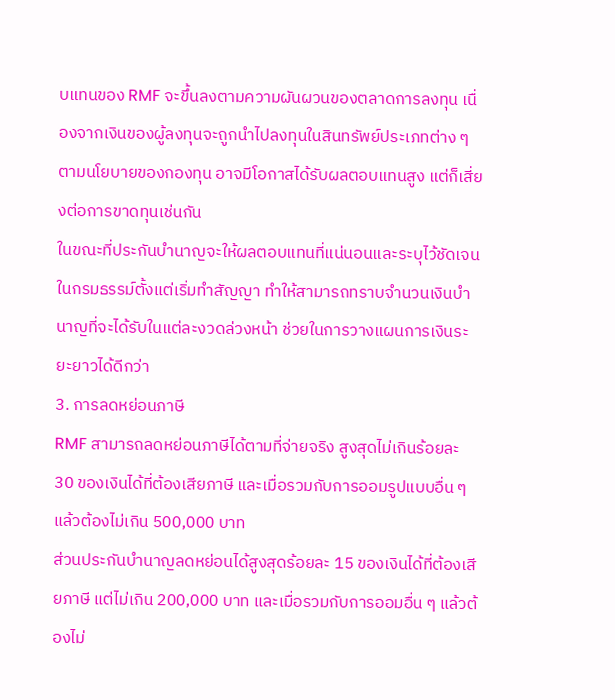บแทนของ RMF จะขึ้นลงตามความผันผวนของตลาดการลงทุน เนื่องจากเงินของผู้ลงทุนจะถูกนำไปลงทุนในสินทรัพย์ประเภทต่าง ๆ ตามนโยบายของกองทุน อาจมีโอกาสได้รับผลตอบแทนสูง แต่ก็เสี่ยงต่อการขาดทุนเช่นกัน
ในขณะที่ประกันบำนาญจะให้ผลตอบแทนที่แน่นอนและระบุไว้ชัดเจนในกรมธรรม์ตั้งแต่เริ่มทำสัญญา ทำให้สามารถทราบจำนวนเงินบำนาญที่จะได้รับในแต่ละงวดล่วงหน้า ช่วยในการวางแผนการเงินระยะยาวได้ดีกว่า
3. การลดหย่อนภาษี
RMF สามารถลดหย่อนภาษีได้ตามที่จ่ายจริง สูงสุดไม่เกินร้อยละ 30 ของเงินได้ที่ต้องเสียภาษี และเมื่อรวมกับการออมรูปแบบอื่น ๆ แล้วต้องไม่เกิน 500,000 บาท
ส่วนประกันบำนาญลดหย่อนได้สูงสุดร้อยละ 15 ของเงินได้ที่ต้องเสียภาษี แต่ไม่เกิน 200,000 บาท และเมื่อรวมกับการออมอื่น ๆ แล้วต้องไม่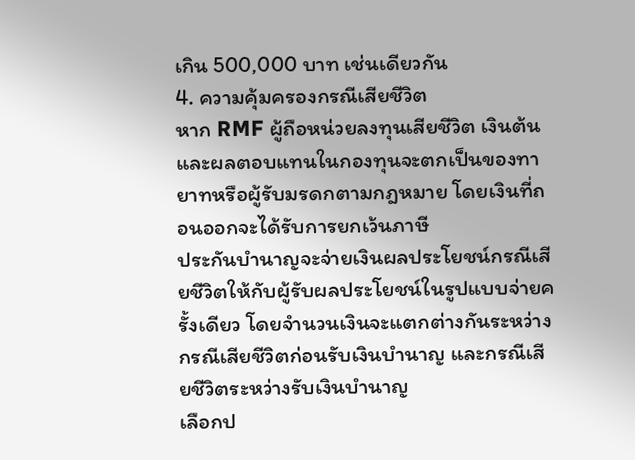เกิน 500,000 บาท เช่นเดียวกัน
4. ความคุ้มครองกรณีเสียชีวิต
หาก RMF ผู้ถือหน่วยลงทุนเสียชีวิต เงินต้นและผลตอบแทนในกองทุนจะตกเป็นของทายาทหรือผู้รับมรดกตามกฎหมาย โดยเงินที่ถอนออกจะได้รับการยกเว้นภาษี
ประกันบำนาญจะจ่ายเงินผลประโยชน์กรณีเสียชีวิตให้กับผู้รับผลประโยชน์ในรูปแบบจ่ายครั้งเดียว โดยจำนวนเงินจะแตกต่างกันระหว่างกรณีเสียชีวิตก่อนรับเงินบำนาญ และกรณีเสียชีวิตระหว่างรับเงินบำนาญ
เลือกป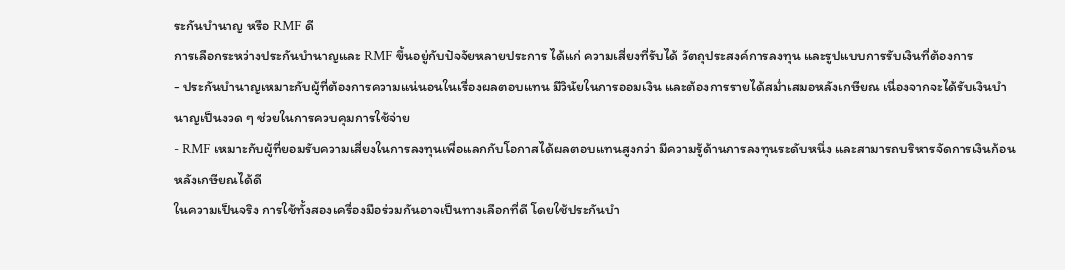ระกันบำนาญ หรือ RMF ดี
การเลือกระหว่างประกันบำนาญและ RMF ขึ้นอยู่กับปัจจัยหลายประการ ได้แก่ ความเสี่ยงที่รับได้ วัตถุประสงค์การลงทุน และรูปแบบการรับเงินที่ต้องการ
- ประกันบำนาญเหมาะกับผู้ที่ต้องการความแน่นอนในเรื่องผลตอบแทน มีวินัยในการออมเงิน และต้องการรายได้สม่ำเสมอหลังเกษียณ เนื่องจากจะได้รับเงินบำนาญเป็นงวด ๆ ช่วยในการควบคุมการใช้จ่าย
- RMF เหมาะกับผู้ที่ยอมรับความเสี่ยงในการลงทุนเพื่อแลกกับโอกาสได้ผลตอบแทนสูงกว่า มีความรู้ด้านการลงทุนระดับหนึ่ง และสามารถบริหารจัดการเงินก้อนหลังเกษียณได้ดี
ในความเป็นจริง การใช้ทั้งสองเครื่องมือร่วมกันอาจเป็นทางเลือกที่ดี โดยใช้ประกันบำ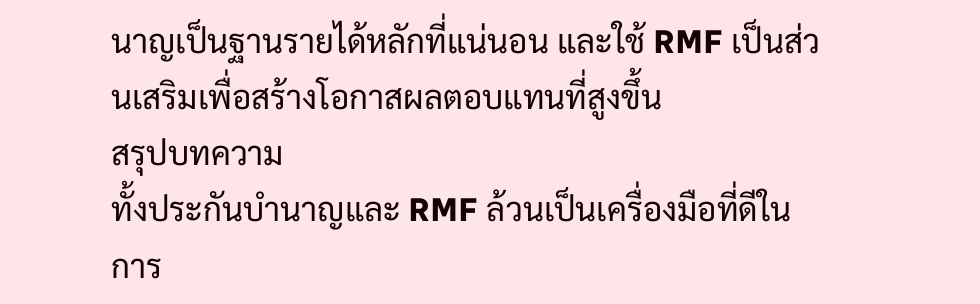นาญเป็นฐานรายได้หลักที่แน่นอน และใช้ RMF เป็นส่วนเสริมเพื่อสร้างโอกาสผลตอบแทนที่สูงขึ้น
สรุปบทความ
ทั้งประกันบำนาญและ RMF ล้วนเป็นเครื่องมือที่ดีในการ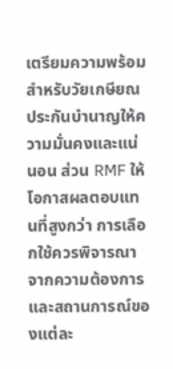เตรียมความพร้อมสำหรับวัยเกษียณ ประกันบำนาญให้ความมั่นคงและแน่นอน ส่วน RMF ให้โอกาสผลตอบแทนที่สูงกว่า การเลือกใช้ควรพิจารณาจากความต้องการและสถานการณ์ของแต่ละ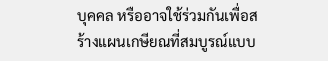บุคคล หรืออาจใช้ร่วมกันเพื่อสร้างแผนเกษียณที่สมบูรณ์แบบ